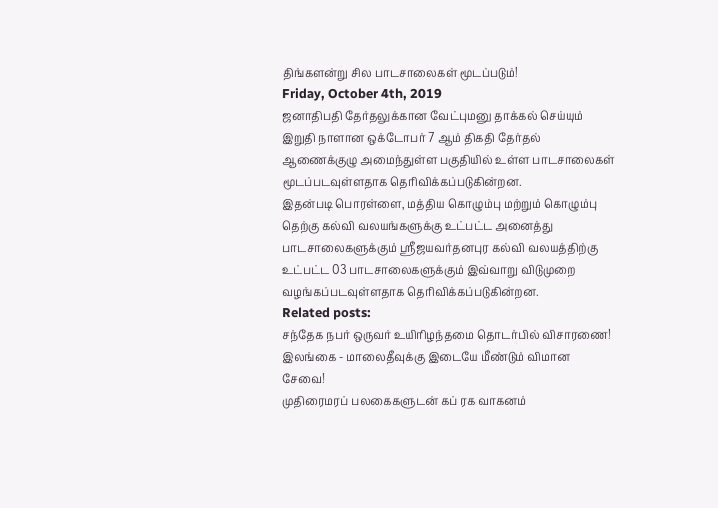திங்களன்று சில பாடசாலைகள் மூடப்படும்!
Friday, October 4th, 2019
ஜனாதிபதி தேர்தலுக்கான வேட்புமனு தாக்கல் செய்யும் இறுதி நாளான ஒக்டோபர் 7 ஆம் திகதி தேர்தல் ஆணைக்குழு அமைந்துள்ள பகுதியில் உள்ள பாடசாலைகள் மூடப்படவுள்ளதாக தெரிவிக்கப்படுகின்றன.
இதன்படி பொரள்ளை, மத்திய கொழும்பு மற்றும் கொழும்பு தெற்கு கல்வி வலயங்களுக்கு உட்பட்ட அனைத்து பாடசாலைகளுக்கும் ஶ்ரீஜயவர்தனபுர கல்வி வலயத்திற்கு உட்பட்ட 03 பாடசாலைகளுக்கும் இவ்வாறு விடுமுறை வழங்கப்படவுள்ளதாக தெரிவிக்கப்படுகின்றன.
Related posts:
சந்தேக நபர் ஒருவர் உயிரிழந்தமை தொடர்பில் விசாரணை!
இலங்கை - மாலைதீவுக்கு இடையே மீண்டும் விமான சேவை!
முதிரைமரப் பலகைகளுடன் கப் ரக வாகனம்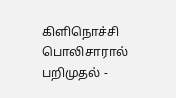கிளிநொச்சி பொலிசாரால் பறிமுதல் -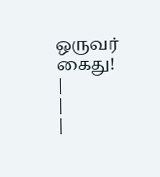ஒருவர் கைது!
|
|
|